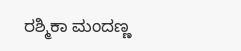ರಶ್ಮಿಕಾ ಮಂದಣ್ಣ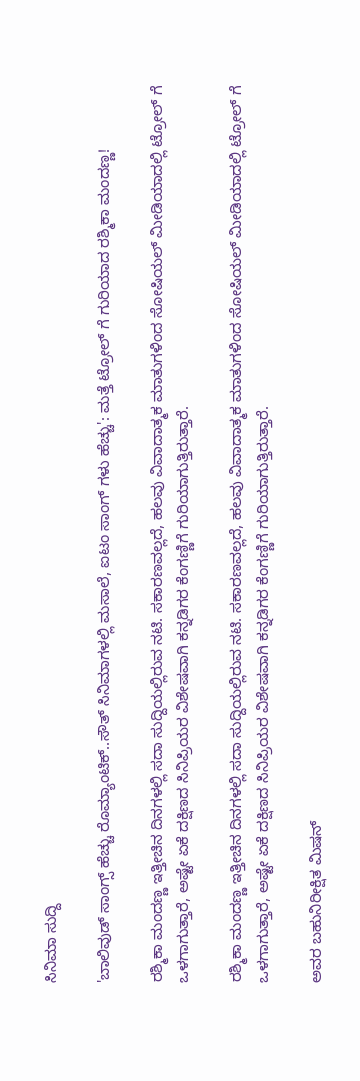ಸಿನಿಮಾ ಸುದ್ದಿ

'ಬಾಲಿವುಡ್ ಸಾಂಗ್ಸ್ ಹೆಚ್ಚು ರೊಮ್ಯಾಂಟಿಕ್..ಸೌತ್ ಸಿನಿಮಾಗಳಲ್ಲಿ ಮಸಾಲೆ, ಐಟಂ ಸಾಂಗ್ ಗಳು ಹೆಚ್ಚು': ಮತ್ತೆ ಟ್ರೋಲ್ ಗೆ ಗುರಿಯಾದ ರಶ್ಮಿಕಾ ಮಂದಣ್ಣ!

ರಶ್ಮಿಕಾ ಮಂದಣ್ಣ ಇತ್ತೀಚಿನ ದಿನಗಳಲ್ಲಿ ಸದಾ ಸುದ್ದಿಯಲ್ಲಿರುವ ನಟಿ. ಸಕಾರಣವಲ್ಲದೆ, ಹಲವು ವಿವಾದಾತ್ಮಕ ಮಾತುಗಳಿಂದ ಸೋಷಿಯಲ್ ಮೀಡಿಯಾದಲ್ಲಿ ಟ್ರೋಲ್ ಗೆ ಒಳಗಾಗುತ್ತಾರೆ, ಅಷ್ಟೇ ಏಕೆ ದಕ್ಷಿಣದ ಸಿನಿಪ್ರಿಯರ ವಿಶೇಷವಾಗಿ ಕನ್ನಡಿಗರ ಕೆಂಗಣ್ಣಿಗೆ ಗುರಿಯಾಗುತ್ತಿರುತ್ತಾರೆ.

ರಶ್ಮಿಕಾ ಮಂದಣ್ಣ ಇತ್ತೀಚಿನ ದಿನಗಳಲ್ಲಿ ಸದಾ ಸುದ್ದಿಯಲ್ಲಿರುವ ನಟಿ. ಸಕಾರಣವಲ್ಲದೆ, ಹಲವು ವಿವಾದಾತ್ಮಕ ಮಾತುಗಳಿಂದ ಸೋಷಿಯಲ್ ಮೀಡಿಯಾದಲ್ಲಿ ಟ್ರೋಲ್ ಗೆ ಒಳಗಾಗುತ್ತಾರೆ, ಅಷ್ಟೇ ಏಕೆ ದಕ್ಷಿಣದ ಸಿನಿಪ್ರಿಯರ ವಿಶೇಷವಾಗಿ ಕನ್ನಡಿಗರ ಕೆಂಗಣ್ಣಿಗೆ ಗುರಿಯಾಗುತ್ತಿರುತ್ತಾರೆ.

ಅವರ ಬಹುನಿರೀಕ್ಷಿತ ಮಿಷನ್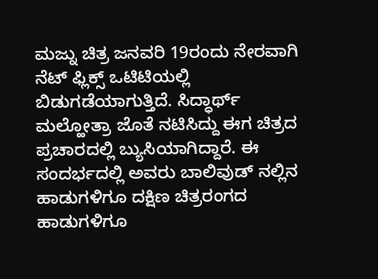ಮಜ್ನು ಚಿತ್ರ ಜನವರಿ 19ರಂದು ನೇರವಾಗಿ ನೆಟ್ ಫ್ಲಿಕ್ಸ್ ಒಟಿಟಿಯಲ್ಲಿ ಬಿಡುಗಡೆಯಾಗುತ್ತಿದೆ. ಸಿದ್ಧಾರ್ಥ್ ಮಲ್ಹೋತ್ರಾ ಜೊತೆ ನಟಿಸಿದ್ದು ಈಗ ಚಿತ್ರದ ಪ್ರಚಾರದಲ್ಲಿ ಬ್ಯುಸಿಯಾಗಿದ್ದಾರೆ. ಈ ಸಂದರ್ಭದಲ್ಲಿ ಅವರು ಬಾಲಿವುಡ್ ನಲ್ಲಿನ ಹಾಡುಗಳಿಗೂ ದಕ್ಷಿಣ ಚಿತ್ರರಂಗದ ಹಾಡುಗಳಿಗೂ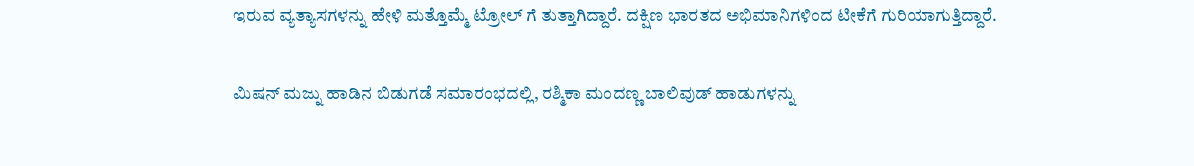ಇರುವ ವ್ಯತ್ಯಾಸಗಳನ್ನು ಹೇಳಿ ಮತ್ತೊಮ್ಮೆ ಟ್ರೋಲ್ ಗೆ ತುತ್ತಾಗಿದ್ದಾರೆ. ದಕ್ಷಿಣ ಭಾರತದ ಅಭಿಮಾನಿಗಳಿಂದ ಟೀಕೆಗೆ ಗುರಿಯಾಗುತ್ತಿದ್ದಾರೆ.

ಮಿಷನ್ ಮಜ್ನು ಹಾಡಿನ ಬಿಡುಗಡೆ ಸಮಾರಂಭದಲ್ಲಿ, ರಶ್ಮಿಕಾ ಮಂದಣ್ಣ ಬಾಲಿವುಡ್ ಹಾಡುಗಳನ್ನು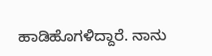ಹಾಡಿಹೊಗಳಿದ್ದಾರೆ. ನಾನು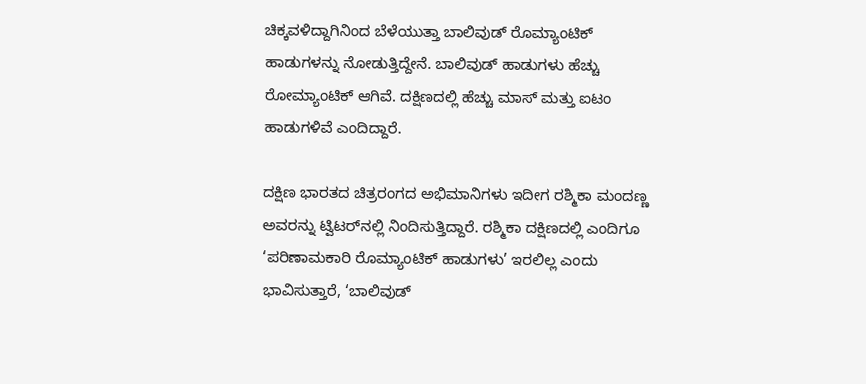ಚಿಕ್ಕವಳಿದ್ದಾಗಿನಿಂದ ಬೆಳೆಯುತ್ತಾ ಬಾಲಿವುಡ್ ರೊಮ್ಯಾಂಟಿಕ್ ಹಾಡುಗಳನ್ನು ನೋಡುತ್ತಿದ್ದೇನೆ. ಬಾಲಿವುಡ್ ಹಾಡುಗಳು ಹೆಚ್ಚು ರೋಮ್ಯಾಂಟಿಕ್ ಆಗಿವೆ. ದಕ್ಷಿಣದಲ್ಲಿ ಹೆಚ್ಚು ಮಾಸ್ ಮತ್ತು ಐಟಂ ಹಾಡುಗಳಿವೆ ಎಂದಿದ್ದಾರೆ.

ದಕ್ಷಿಣ ಭಾರತದ ಚಿತ್ರರಂಗದ ಅಭಿಮಾನಿಗಳು ಇದೀಗ ರಶ್ಮಿಕಾ ಮಂದಣ್ಣ ಅವರನ್ನು ಟ್ವಿಟರ್‌ನಲ್ಲಿ ನಿಂದಿಸುತ್ತಿದ್ದಾರೆ. ರಶ್ಮಿಕಾ ದಕ್ಷಿಣದಲ್ಲಿ ಎಂದಿಗೂ ‘ಪರಿಣಾಮಕಾರಿ ರೊಮ್ಯಾಂಟಿಕ್ ಹಾಡುಗಳು’ ಇರಲಿಲ್ಲ ಎಂದು ಭಾವಿಸುತ್ತಾರೆ, ‘ಬಾಲಿವುಡ್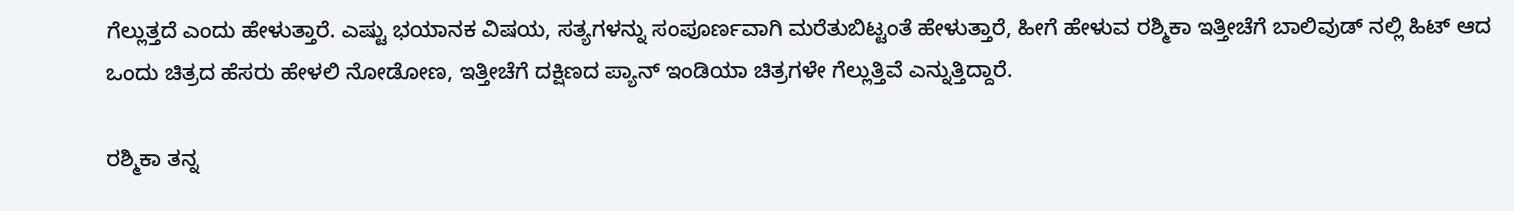ಗೆಲ್ಲುತ್ತದೆ ಎಂದು ಹೇಳುತ್ತಾರೆ. ಎಷ್ಟು ಭಯಾನಕ ವಿಷಯ, ಸತ್ಯಗಳನ್ನು ಸಂಪೂರ್ಣವಾಗಿ ಮರೆತುಬಿಟ್ಟಂತೆ ಹೇಳುತ್ತಾರೆ, ಹೀಗೆ ಹೇಳುವ ರಶ್ಮಿಕಾ ಇತ್ತೀಚೆಗೆ ಬಾಲಿವುಡ್ ನಲ್ಲಿ ಹಿಟ್ ಆದ ಒಂದು ಚಿತ್ರದ ಹೆಸರು ಹೇಳಲಿ ನೋಡೋಣ, ಇತ್ತೀಚೆಗೆ ದಕ್ಷಿಣದ ಪ್ಯಾನ್ ಇಂಡಿಯಾ ಚಿತ್ರಗಳೇ ಗೆಲ್ಲುತ್ತಿವೆ ಎನ್ನುತ್ತಿದ್ದಾರೆ.

ರಶ್ಮಿಕಾ ತನ್ನ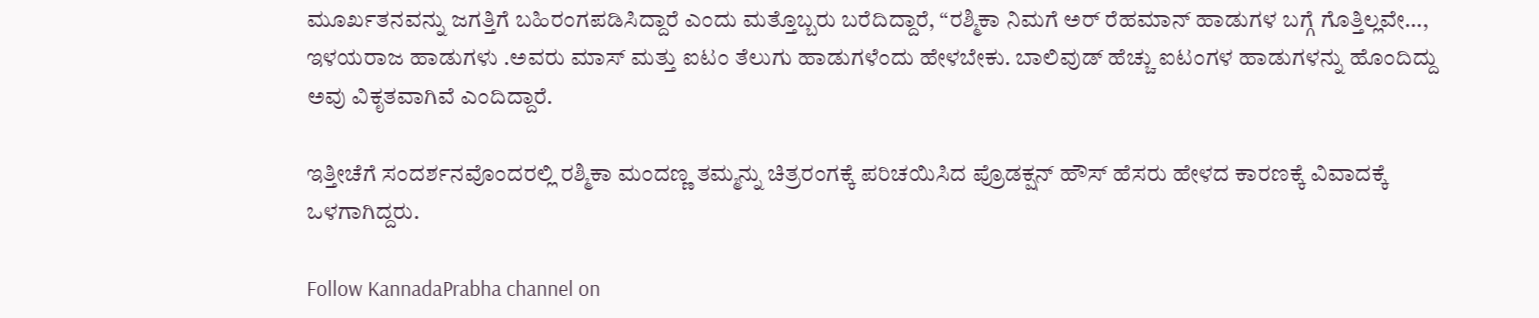ಮೂರ್ಖತನವನ್ನು ಜಗತ್ತಿಗೆ ಬಹಿರಂಗಪಡಿಸಿದ್ದಾರೆ ಎಂದು ಮತ್ತೊಬ್ಬರು ಬರೆದಿದ್ದಾರೆ, “ರಶ್ಮಿಕಾ ನಿಮಗೆ ಅರ್ ರೆಹಮಾನ್ ಹಾಡುಗಳ ಬಗ್ಗೆ ಗೊತ್ತಿಲ್ಲವೇ…, ಇಳಯರಾಜ ಹಾಡುಗಳು .ಅವರು ಮಾಸ್ ಮತ್ತು ಐಟಂ ತೆಲುಗು ಹಾಡುಗಳೆಂದು ಹೇಳಬೇಕು. ಬಾಲಿವುಡ್ ಹೆಚ್ಚು ಐಟಂಗಳ ಹಾಡುಗಳನ್ನು ಹೊಂದಿದ್ದು ಅವು ವಿಕೃತವಾಗಿವೆ ಎಂದಿದ್ದಾರೆ.

ಇತ್ತೀಚೆಗೆ ಸಂದರ್ಶನವೊಂದರಲ್ಲಿ ರಶ್ಮಿಕಾ ಮಂದಣ್ಣ ತಮ್ಮನ್ನು ಚಿತ್ರರಂಗಕ್ಕೆ ಪರಿಚಯಿಸಿದ ಪ್ರೊಡಕ್ಷನ್ ಹೌಸ್ ಹೆಸರು ಹೇಳದ ಕಾರಣಕ್ಕೆ ವಿವಾದಕ್ಕೆ ಒಳಗಾಗಿದ್ದರು.

Follow KannadaPrabha channel on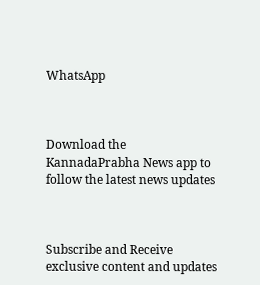WhatsApp



Download the KannadaPrabha News app to follow the latest news updates



Subscribe and Receive exclusive content and updates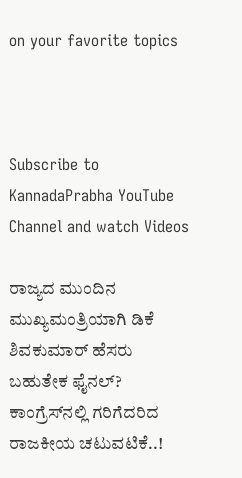on your favorite topics



Subscribe to KannadaPrabha YouTube Channel and watch Videos

ರಾಜ್ಯದ ಮುಂದಿನ ಮುಖ್ಯಮಂತ್ರಿಯಾಗಿ ಡಿಕೆ ಶಿವಕುಮಾರ್ ಹೆಸರು ಬಹುತೇಕ ಫೈನಲ್? ಕಾಂಗ್ರೆಸ್‌ನಲ್ಲಿ ಗರಿಗೆದರಿದ ರಾಜಕೀಯ ಚಟುವಟಿಕೆ..!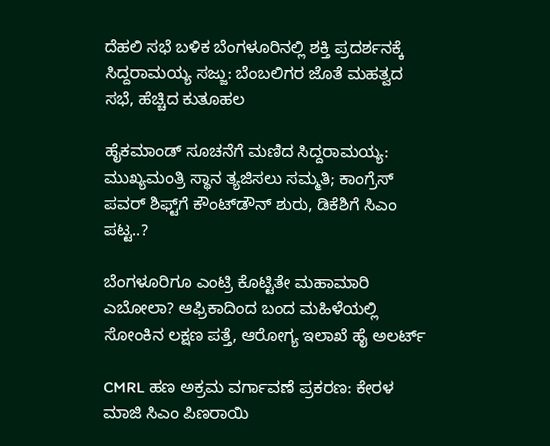ದೆಹಲಿ ಸಭೆ ಬಳಿಕ ಬೆಂಗಳೂರಿನಲ್ಲಿ ಶಕ್ತಿ ಪ್ರದರ್ಶನಕ್ಕೆ ಸಿದ್ದರಾಮಯ್ಯ ಸಜ್ಜು: ಬೆಂಬಲಿಗರ ಜೊತೆ ಮಹತ್ವದ ಸಭೆ, ಹೆಚ್ಚಿದ ಕುತೂಹಲ

ಹೈಕಮಾಂಡ್ ಸೂಚನೆಗೆ ಮಣಿದ ಸಿದ್ದರಾಮಯ್ಯ: ಮುಖ್ಯಮಂತ್ರಿ ಸ್ಥಾನ ತ್ಯಜಿಸಲು ಸಮ್ಮತಿ; ಕಾಂಗ್ರೆಸ್ ಪವರ್ ಶಿಫ್ಟ್‌ಗೆ ಕೌಂಟ್‌ಡೌನ್ ಶುರು, ಡಿಕೆಶಿಗೆ ಸಿಎಂ ಪಟ್ಟ..?

ಬೆಂಗಳೂರಿಗೂ ಎಂಟ್ರಿ ಕೊಟ್ಟಿತೇ ಮಹಾಮಾರಿ ಎಬೋಲಾ? ಆಫ್ರಿಕಾದಿಂದ ಬಂದ ಮಹಿಳೆಯಲ್ಲಿ ಸೋಂಕಿನ ಲಕ್ಷಣ ಪತ್ತೆ, ಆರೋಗ್ಯ ಇಲಾಖೆ ಹೈ ಅಲರ್ಟ್

CMRL ಹಣ ಅಕ್ರಮ ವರ್ಗಾವಣೆ ಪ್ರಕರಣ: ಕೇರಳ ಮಾಜಿ ಸಿಎಂ ಪಿಣರಾಯಿ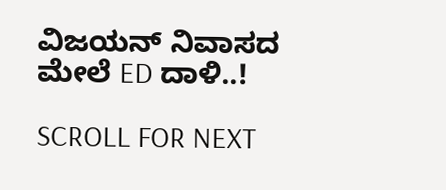ವಿಜಯನ್ ನಿವಾಸದ ಮೇಲೆ ED ದಾಳಿ..!

SCROLL FOR NEXT